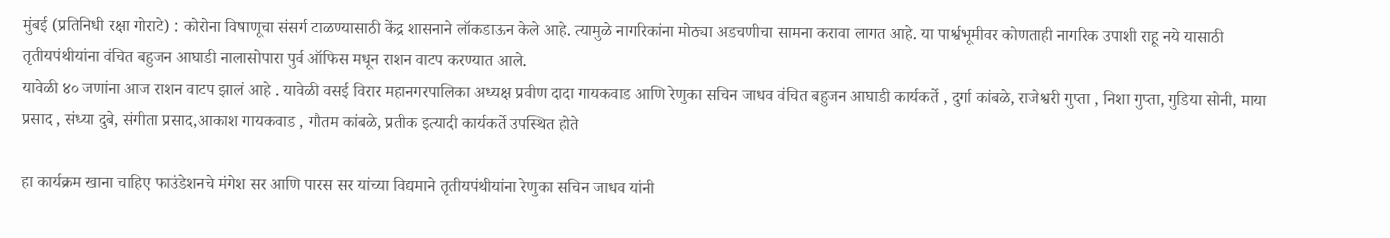मुंबई (प्रतिनिधी रक्षा गोराटे) : कोरोना विषाणूचा संसर्ग टाळण्यासाठी केंद्र शासनाने लॉकडाऊन केले आहे. त्यामुळे नागरिकांना मोठ्या अडचणीचा सामना करावा लागत आहे. या पार्श्वभूमीवर कोणताही नागरिक उपाशी राहू नये यासाठी तृतीयपंथीयांना वंचित बहुजन आघाडी नालासोपारा पुर्व ऑफिस मधून राशन वाटप करण्यात आले.
यावेळी ४० जणांना आज राशन वाटप झालं आहे . यावेळी वसई विरार महानगरपालिका अध्यक्ष प्रवीण दादा गायकवाड आणि रेणुका सचिन जाधव वंचित बहुजन आघाडी कार्यकर्ते , दुर्गा कांबळे, राजेश्वरी गुप्ता , निशा गुप्ता, गुडिया सोनी, माया प्रसाद , संध्या दुबे, संगीता प्रसाद,आकाश गायकवाड , गौतम कांबळे, प्रतीक इत्यादी कार्यकर्ते उपस्थित होते

हा कार्यक्रम खाना चाहिए फाउंडेशनचे मंगेश सर आणि पारस सर यांच्या विद्यमाने तृतीयपंथीयांना रेणुका सचिन जाधव यांनी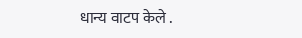धान्य वाटप केले .